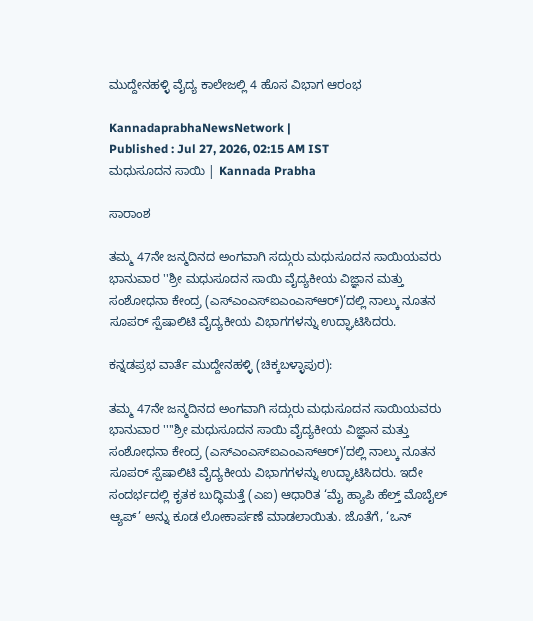ಮುದ್ದೇನಹಳ್ಳಿ ವೈದ್ಯ ಕಾಲೇಜಲ್ಲಿ 4 ಹೊಸ ವಿಭಾಗ ಆರಂಭ

KannadaprabhaNewsNetwork |
Published : Jul 27, 2026, 02:15 AM IST
ಮಧುಸೂದನ ಸಾಯಿ | Kannada Prabha

ಸಾರಾಂಶ

ತಮ್ಮ 47ನೇ ಜನ್ಮದಿನದ ಅಂಗವಾಗಿ ಸದ್ಗುರು ಮಧುಸೂದನ ಸಾಯಿಯವರು ಭಾನುವಾರ ''ಶ್ರೀ ಮಧುಸೂದನ ಸಾಯಿ ವೈದ್ಯಕೀಯ ವಿಜ್ಞಾನ ಮತ್ತು ಸಂಶೋಧನಾ ಕೇಂದ್ರ (ಎಸ್‌ಎಂಎಸ್‌ಐಎಂಎಸ್‌ಆರ್)’ದಲ್ಲಿ ನಾಲ್ಕು ನೂತನ ಸೂಪರ್ ಸ್ಪೆಷಾಲಿಟಿ ವೈದ್ಯಕೀಯ ವಿಭಾಗಗಳನ್ನು ಉದ್ಘಾಟಿಸಿದರು.

ಕನ್ನಡಪ್ರಭ ವಾರ್ತೆ ಮುದ್ದೇನಹಳ್ಳಿ (ಚಿಕ್ಕಬಳ್ಳಾಪುರ):

ತಮ್ಮ 47ನೇ ಜನ್ಮದಿನದ ಅಂಗವಾಗಿ ಸದ್ಗುರು ಮಧುಸೂದನ ಸಾಯಿಯವರು ಭಾನುವಾರ ''''ಶ್ರೀ ಮಧುಸೂದನ ಸಾಯಿ ವೈದ್ಯಕೀಯ ವಿಜ್ಞಾನ ಮತ್ತು ಸಂಶೋಧನಾ ಕೇಂದ್ರ (ಎಸ್‌ಎಂಎಸ್‌ಐಎಂಎಸ್‌ಆರ್)’ದಲ್ಲಿ ನಾಲ್ಕು ನೂತನ ಸೂಪರ್ ಸ್ಪೆಷಾಲಿಟಿ ವೈದ್ಯಕೀಯ ವಿಭಾಗಗಳನ್ನು ಉದ್ಘಾಟಿಸಿದರು. ಇದೇ ಸಂದರ್ಭದಲ್ಲಿ ಕೃತಕ ಬುದ್ಧಿಮತ್ತೆ (ಎಐ) ಆಧಾರಿತ ‘ಮೈ ಹ್ಯಾಪಿ ಹೆಲ್ತ್ ಮೊಬೈಲ್ ಆ್ಯಪ್‌’ ಅನ್ನು ಕೂಡ ಲೋಕಾರ್ಪಣೆ ಮಾಡಲಾಯಿತು. ಜೊತೆಗೆ, ‘ಒನ್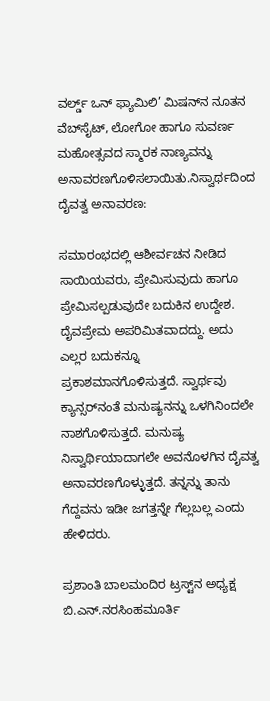ವರ್ಲ್ಡ್ ಒನ್ ಫ್ಯಾಮಿಲಿ’ ಮಿಷನ್‌ನ ನೂತನ ವೆಬ್‌ಸೈಟ್, ಲೋಗೋ ಹಾಗೂ ಸುವರ್ಣ ಮಹೋತ್ಸವದ ಸ್ಮಾರಕ ನಾಣ್ಯವನ್ನು ಅನಾವರಣಗೊಳಿಸಲಾಯಿತು.ನಿಸ್ವಾರ್ಥದಿಂದ ದೈವತ್ವ ಅನಾವರಣ:

ಸಮಾರಂಭದಲ್ಲಿ ಆಶೀರ್ವಚನ ನೀಡಿದ ಸಾಯಿಯವರು, ಪ್ರೇಮಿಸುವುದು ಹಾಗೂ ಪ್ರೇಮಿಸಲ್ಪಡುವುದೇ ಬದುಕಿನ ಉದ್ದೇಶ. ದೈವಪ್ರೇಮ ಅಪರಿಮಿತವಾದದ್ದು. ಅದು ಎಲ್ಲರ ಬದುಕನ್ನೂ ಪ್ರಕಾಶಮಾನಗೊಳಿಸುತ್ತದೆ. ಸ್ವಾರ್ಥವು ಕ್ಯಾನ್ಸರ್‌ನಂತೆ ಮನುಷ್ಯನನ್ನು ಒಳಗಿನಿಂದಲೇ ನಾಶಗೊಳಿಸುತ್ತದೆ. ಮನುಷ್ಯ ನಿಸ್ವಾರ್ಥಿಯಾದಾಗಲೇ ಅವನೊಳಗಿನ ದೈವತ್ವ ಅನಾವರಣಗೊಳ್ಳುತ್ತದೆ. ತನ್ನನ್ನು ತಾನು ಗೆದ್ದವನು ಇಡೀ ಜಗತ್ತನ್ನೇ ಗೆಲ್ಲಬಲ್ಲ ಎಂದು ಹೇಳಿದರು.

ಪ್ರಶಾಂತಿ ಬಾಲಮಂದಿರ ಟ್ರಸ್ಟ್‌ನ ಅಧ್ಯಕ್ಷ ಬಿ.ಎನ್.ನರಸಿಂಹಮೂರ್ತಿ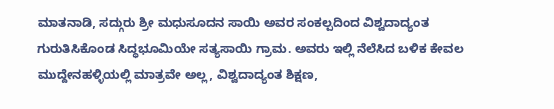ಮಾತನಾಡಿ, ಸದ್ಗುರು ಶ್ರೀ ಮಧುಸೂದನ ಸಾಯಿ ಅವರ ಸಂಕಲ್ಪದಿಂದ ವಿಶ್ವದಾದ್ಯಂತ ಗುರುತಿಸಿಕೊಂಡ ಸಿದ್ಧಭೂಮಿಯೇ ಸತ್ಯಸಾಯಿ ಗ್ರಾಮ. ಅವರು ಇಲ್ಲಿ ನೆಲೆಸಿದ ಬಳಿಕ ಕೇವಲ ಮುದ್ದೇನಹಳ್ಳಿಯಲ್ಲಿ ಮಾತ್ರವೇ ಅಲ್ಲ, ವಿಶ್ವದಾದ್ಯಂತ ಶಿಕ್ಷಣ,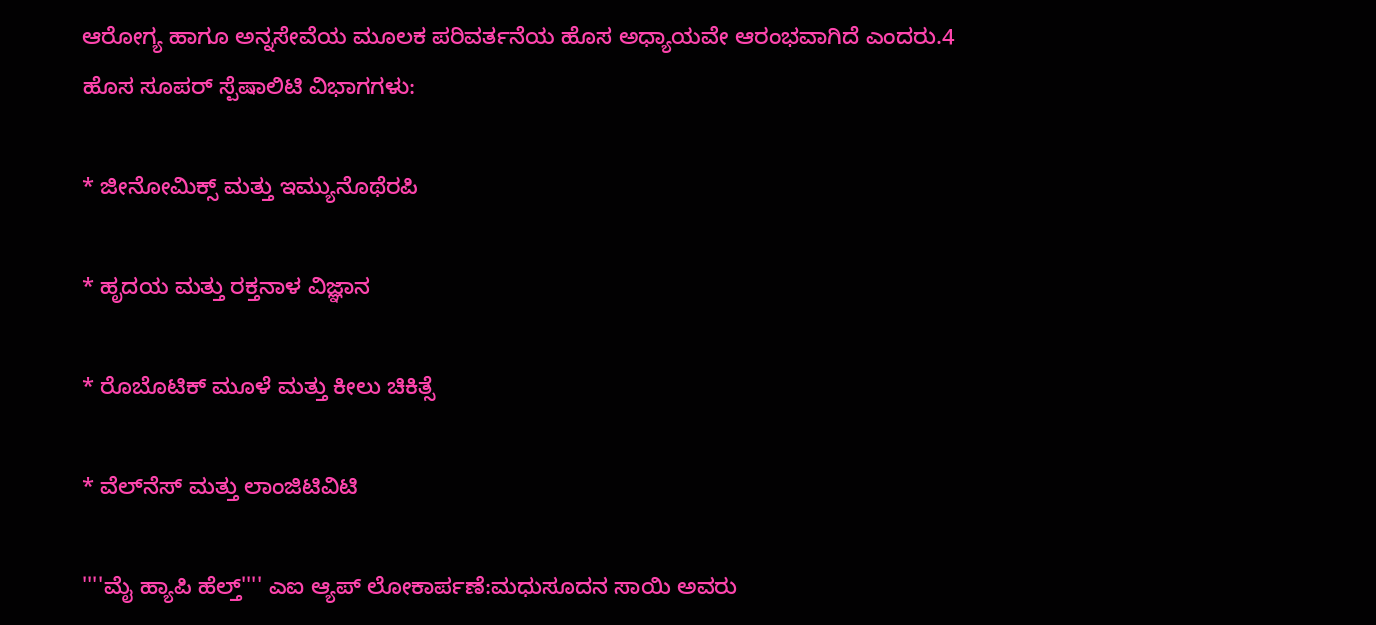ಆರೋಗ್ಯ ಹಾಗೂ ಅನ್ನಸೇವೆಯ ಮೂಲಕ ಪರಿವರ್ತನೆಯ ಹೊಸ ಅಧ್ಯಾಯವೇ ಆರಂಭವಾಗಿದೆ ಎಂದರು.4 ಹೊಸ ಸೂಪರ್ ಸ್ಪೆಷಾಲಿಟಿ ವಿಭಾಗಗಳು:

* ಜೀನೋಮಿಕ್ಸ್ ಮತ್ತು ಇಮ್ಯುನೊಥೆರಪಿ

* ಹೃದಯ ಮತ್ತು ರಕ್ತನಾಳ ವಿಜ್ಞಾನ

* ರೊಬೊಟಿಕ್ ಮೂಳೆ ಮತ್ತು ಕೀಲು ಚಿಕಿತ್ಸೆ

* ವೆಲ್‌ನೆಸ್ ಮತ್ತು ಲಾಂಜಿಟಿವಿಟಿ

''''ಮೈ ಹ್ಯಾಪಿ ಹೆಲ್ತ್'''' ಎಐ ಆ್ಯಪ್ ಲೋಕಾರ್ಪಣೆ:ಮಧುಸೂದನ ಸಾಯಿ ಅವರು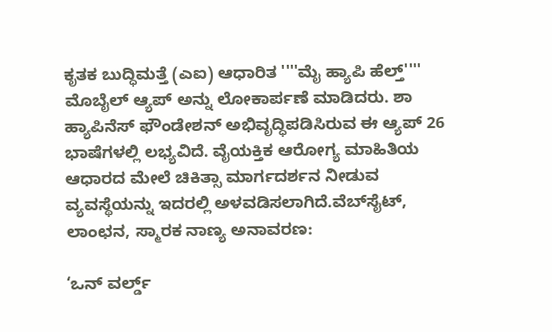ಕೃತಕ ಬುದ್ಧಿಮತ್ತೆ (ಎಐ) ಆಧಾರಿತ ''''ಮೈ ಹ್ಯಾಪಿ ಹೆಲ್ತ್'''' ಮೊಬೈಲ್ ಆ್ಯಪ್ ಅನ್ನು ಲೋಕಾರ್ಪಣೆ ಮಾಡಿದರು. ಶಾ ಹ್ಯಾಪಿನೆಸ್ ಫೌಂಡೇಶನ್ ಅಭಿವೃದ್ಧಿಪಡಿಸಿರುವ ಈ ಆ್ಯಪ್ 26 ಭಾಷೆಗಳಲ್ಲಿ ಲಭ್ಯವಿದೆ. ವೈಯಕ್ತಿಕ ಆರೋಗ್ಯ ಮಾಹಿತಿಯ ಆಧಾರದ ಮೇಲೆ ಚಿಕಿತ್ಸಾ ಮಾರ್ಗದರ್ಶನ ನೀಡುವ ವ್ಯವಸ್ಥೆಯನ್ನು ಇದರಲ್ಲಿ ಅಳವಡಿಸಲಾಗಿದೆ.ವೆಬ್‌ಸೈಟ್, ಲಾಂಛನ, ಸ್ಮಾರಕ ನಾಣ್ಯ ಅನಾವರಣ:

‘ಒನ್ ವರ್ಲ್ಡ್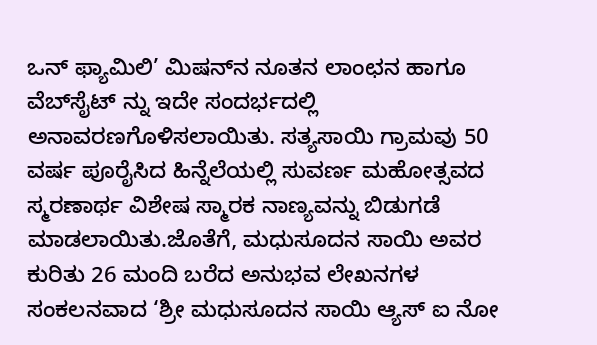ಒನ್ ಫ್ಯಾಮಿಲಿ’ ಮಿಷನ್‌ನ ನೂತನ ಲಾಂಛನ ಹಾಗೂ ವೆಬ್‌ಸೈಟ್ ನ್ನು ಇದೇ ಸಂದರ್ಭದಲ್ಲಿ ಅನಾವರಣಗೊಳಿಸಲಾಯಿತು. ಸತ್ಯಸಾಯಿ ಗ್ರಾಮವು 50 ವರ್ಷ ಪೂರೈಸಿದ ಹಿನ್ನೆಲೆಯಲ್ಲಿ ಸುವರ್ಣ ಮಹೋತ್ಸವದ ಸ್ಮರಣಾರ್ಥ ವಿಶೇಷ ಸ್ಮಾರಕ ನಾಣ್ಯವನ್ನು ಬಿಡುಗಡೆ ಮಾಡಲಾಯಿತು.ಜೊತೆಗೆ, ಮಧುಸೂದನ ಸಾಯಿ ಅವರ ಕುರಿತು 26 ಮಂದಿ ಬರೆದ ಅನುಭವ ಲೇಖನಗಳ ಸಂಕಲನವಾದ ‘ಶ್ರೀ ಮಧುಸೂದನ ಸಾಯಿ ಆ್ಯಸ್ ಐ ನೋ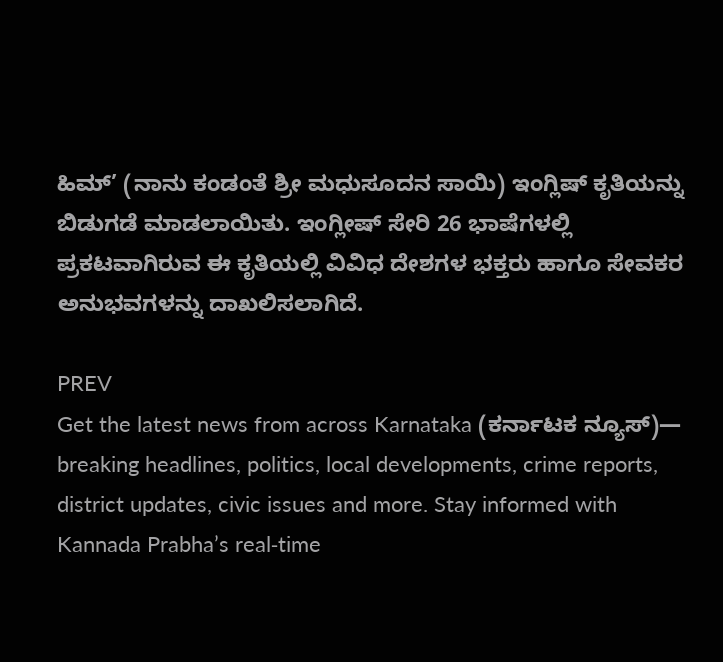ಹಿಮ್’ (ನಾನು ಕಂಡಂತೆ ಶ್ರೀ ಮಧುಸೂದನ ಸಾಯಿ) ಇಂಗ್ಲಿಷ್ ಕೃತಿಯನ್ನು ಬಿಡುಗಡೆ ಮಾಡಲಾಯಿತು. ಇಂಗ್ಲೀಷ್‌ ಸೇರಿ 26 ಭಾಷೆಗಳಲ್ಲಿ ಪ್ರಕಟವಾಗಿರುವ ಈ ಕೃತಿಯಲ್ಲಿ ವಿವಿಧ ದೇಶಗಳ ಭಕ್ತರು ಹಾಗೂ ಸೇವಕರ ಅನುಭವಗಳನ್ನು ದಾಖಲಿಸಲಾಗಿದೆ.

PREV
Get the latest news from across Karnataka (ಕರ್ನಾಟಕ ನ್ಯೂಸ್)— breaking headlines, politics, local developments, crime reports, district updates, civic issues and more. Stay informed with Kannada Prabha’s real‑time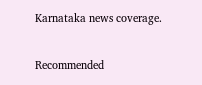Karnataka news coverage.

Recommended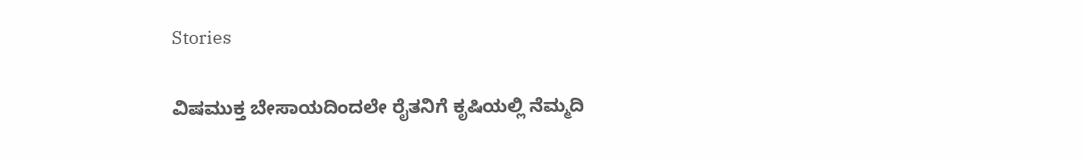Stories

ವಿಷಮುಕ್ತ ಬೇಸಾಯದಿಂದಲೇ ರೈತನಿಗೆ ಕೃಷಿಯಲ್ಲಿ ನೆಮ್ಮದಿ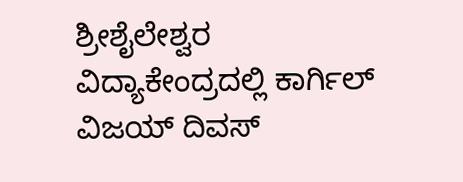ಶ್ರೀಶೈಲೇಶ್ವರ ವಿದ್ಯಾಕೇಂದ್ರದಲ್ಲಿ ಕಾರ್ಗಿಲ್ ವಿಜಯ್ ದಿವಸ್